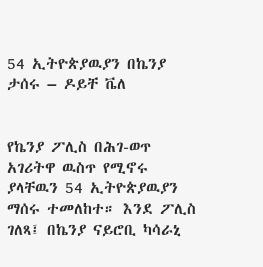54 ኢትዮጵያዉያን በኬንያ ታሰሩ – ዶይቸ ቬለ


የኬንያ ፖሊስ በሕገ-ወጥ አገሪትዋ ዉስጥ የሚኖሩ ያላቸዉን 54 ኢትዮጵያዉያን ማሰሩ ተመለከተ። እንደ ፖሊስ ገለጻ፤ በኬንያ ናይሮቢ ካሳራኒ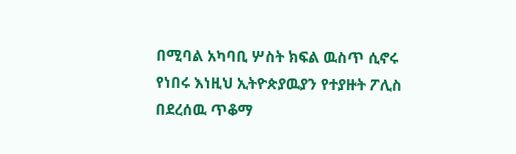በሚባል አካባቢ ሦስት ክፍል ዉስጥ ሲኖሩ የነበሩ እነዚህ ኢትዮጵያዉያን የተያዙት ፖሊስ በደረሰዉ ጥቆማ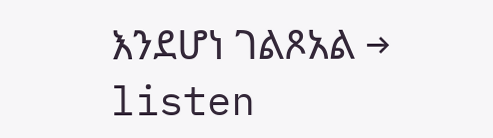እንደሆነ ገልጾአል → listen